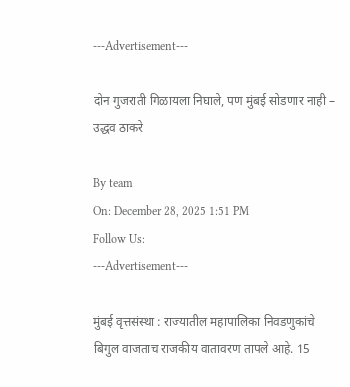---Advertisement---

दोन गुजराती गिळायला निघाले, पण मुंबई सोडणार नाही – उद्धव ठाकरे

By team
On: December 28, 2025 1:51 PM
Follow Us:
---Advertisement---

मुंबई वृत्तसंस्था : राज्यातील महापालिका निवडणुकांचे बिगुल वाजताच राजकीय वातावरण तापले आहे. 15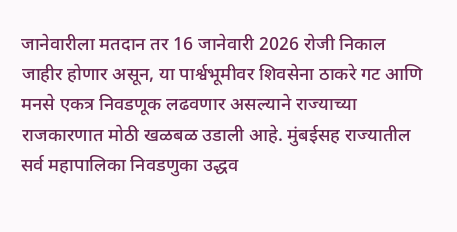जानेवारीला मतदान तर 16 जानेवारी 2026 रोजी निकाल जाहीर होणार असून, या पार्श्वभूमीवर शिवसेना ठाकरे गट आणि मनसे एकत्र निवडणूक लढवणार असल्याने राज्याच्या राजकारणात मोठी खळबळ उडाली आहे. मुंबईसह राज्यातील सर्व महापालिका निवडणुका उद्धव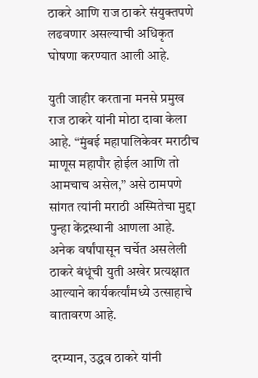ठाकरे आणि राज ठाकरे संयुक्तपणे लढवणार असल्याची अधिकृत घोषणा करण्यात आली आहे.

युती जाहीर करताना मनसे प्रमुख राज ठाकरे यांनी मोठा दावा केला आहे. “मुंबई महापालिकेवर मराठीच माणूस महापौर होईल आणि तो आमचाच असेल,” असे ठामपणे सांगत त्यांनी मराठी अस्मितेचा मुद्दा पुन्हा केंद्रस्थानी आणला आहे. अनेक वर्षांपासून चर्चेत असलेली ठाकरे बंधूंची युती अखेर प्रत्यक्षात आल्याने कार्यकर्त्यांमध्ये उत्साहाचे वातावरण आहे.

दरम्यान, उद्धव ठाकरे यांनी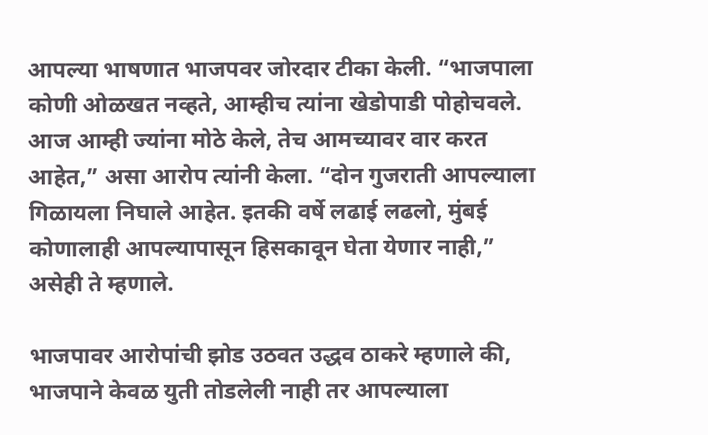आपल्या भाषणात भाजपवर जोरदार टीका केली. “भाजपाला कोणी ओळखत नव्हते, आम्हीच त्यांना खेडोपाडी पोहोचवले. आज आम्ही ज्यांना मोठे केले, तेच आमच्यावर वार करत आहेत,” असा आरोप त्यांनी केला. “दोन गुजराती आपल्याला गिळायला निघाले आहेत. इतकी वर्षे लढाई लढलो, मुंबई कोणालाही आपल्यापासून हिसकावून घेता येणार नाही,” असेही ते म्हणाले.

भाजपावर आरोपांची झोड उठवत उद्धव ठाकरे म्हणाले की, भाजपाने केवळ युती तोडलेली नाही तर आपल्याला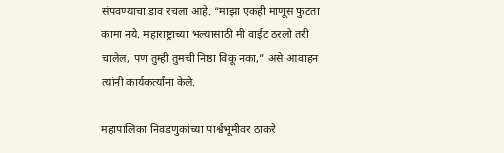संपवण्याचा डाव रचला आहे. “माझा एकही माणूस फुटता कामा नये. महाराष्ट्राच्या भल्यासाठी मी वाईट ठरलो तरी चालेल, पण तुम्ही तुमची निष्ठा विकू नका,” असे आवाहन त्यांनी कार्यकर्त्यांना केले.

महापालिका निवडणुकांच्या पार्श्वभूमीवर ठाकरे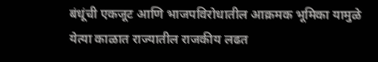बंधूंची एकजूट आणि भाजपविरोधातील आक्रमक भूमिका यामुळे येत्या काळात राज्यातील राजकीय लढत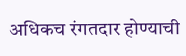अधिकच रंगतदार होण्याची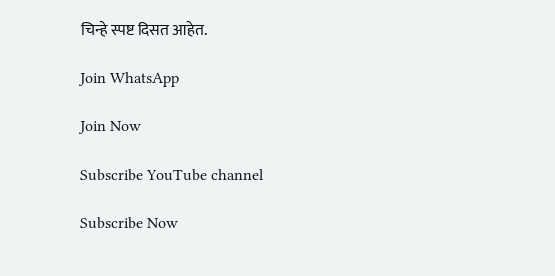चिन्हे स्पष्ट दिसत आहेत.

Join WhatsApp

Join Now

Subscribe YouTube channel

Subscribe Now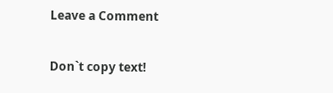Leave a Comment

Don`t copy text!